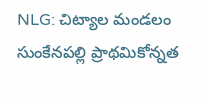NLG: చిట్యాల మండలం సుంకేనపల్లి ప్రాథమికోన్నత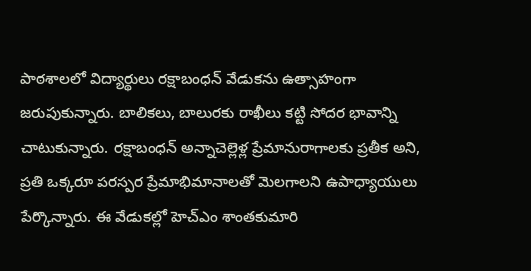పాఠశాలలో విద్యార్థులు రక్షాబంధన్ వేడుకను ఉత్సాహంగా జరుపుకున్నారు. బాలికలు, బాలురకు రాఖీలు కట్టి సోదర భావాన్ని చాటుకున్నారు. రక్షాబంధన్ అన్నాచెల్లెళ్ల ప్రేమానురాగాలకు ప్రతీక అని, ప్రతి ఒక్కరూ పరస్పర ప్రేమాభిమానాలతో మెలగాలని ఉపాధ్యాయులు పేర్కొన్నారు. ఈ వేడుకల్లో హెచ్ఎం శాంతకుమారి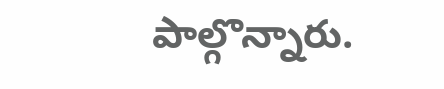పాల్గొన్నారు.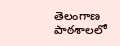తెలంగాణ
పాఠశాలలో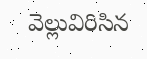వెల్లువిరిసిన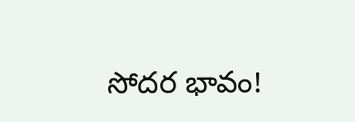సోదర భావం!